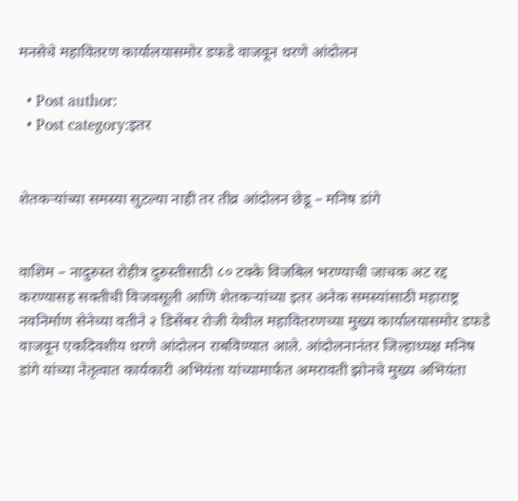मनसेचे महावितरण कार्यालयासमोर डफडे वाजवून धरणे आंदोलन

  • Post author:
  • Post category:इतर


शेतकर्‍यांच्या समस्या सुटल्या नाही तर तीव्र आंदोलन छेडू – मनिष डांगे


वाशिम – नादुरुस्त रोहीत्र दुरुस्तीसाठी ८० टक्के विजबिल भरण्याची जाचक अट रद्द करण्यासह सक्तीची विजवसूली आणि शेतकर्‍यांच्या इतर अनेक समस्यांसाठी महाराष्ट्र नवनिर्माण सेनेच्या वतीने २ डिसेंबर रोजी येथील महावितरणच्या मुख्य कार्यालयासमोर डफडे वाजवून एकदिवशीय धरणे आंदोलन राबविण्यात आले. आंदोलनानंतर जिल्हाध्यक्ष मनिष डांगे यांच्या नेतृत्वात कार्यकारी अभियंता यांच्यामार्फत अमरावती झोनचे मुख्य अभियंता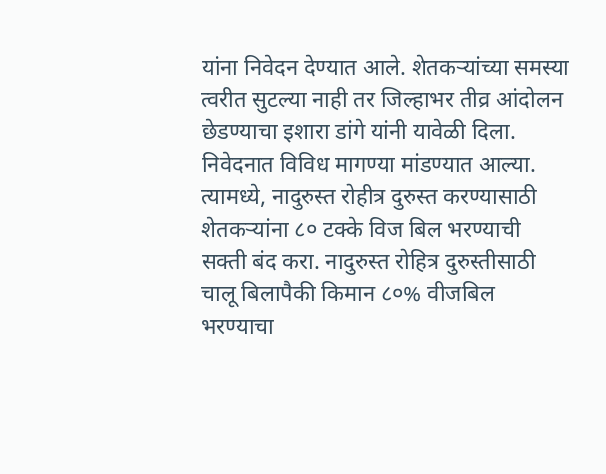यांना निवेदन देण्यात आले. शेतकर्‍यांच्या समस्या त्वरीत सुटल्या नाही तर जिल्हाभर तीव्र आंदोलन छेडण्याचा इशारा डांगे यांनी यावेळी दिला.
निवेदनात विविध मागण्या मांडण्यात आल्या. त्यामध्ये, नादुरुस्त रोहीत्र दुरुस्त करण्यासाठी शेतकर्‍यांना ८० टक्के विज बिल भरण्याची सक्ती बंद करा. नादुरुस्त रोहित्र दुरुस्तीसाठी चालू बिलापैकी किमान ८०% वीजबिल भरण्याचा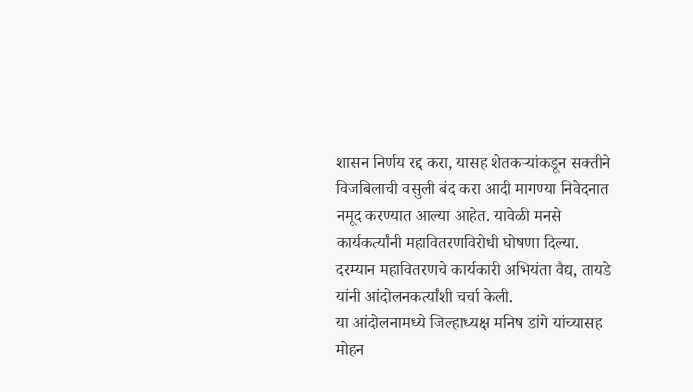शासन निर्णय रद्द करा, यासह शेतकर्‍यांकडून सक्तीने विजबिलाची वसुली बंद करा आदी मागण्या निवेदनात नमूद करण्यात आल्या आहेत. यावेळी मनसे कार्यकर्त्यांनी महावितरणविरोधी घोषणा दिल्या. दरम्यान महावितरणचे कार्यकारी अभियंता वैद्य, तायडे यांनी आंदोलनकर्त्यांशी चर्चा केली.
या आंदोलनामध्ये जिल्हाध्यक्ष मनिष डांगे यांच्यासह मोहन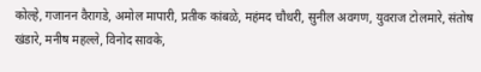कोल्हे, गजानन वैरागडे, अमोल मापारी, प्रतीक कांबळे, महंमद चौधरी, सुनील अवगण, युवराज टोलमारे, संतोष खंडारे, मनीष महल्ले, विनोद सावके,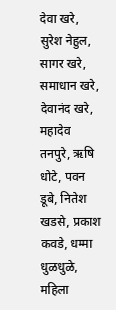देवा खरे, सुरेश नेहुल, सागर खरे, समाधान खरे, देवानंद खरे, महादेव तनपुरे, ऋषि धोटे, पवन डूबे, नितेश खडसे, प्रकाश कवडे, धम्मा धुळधुळे, महिला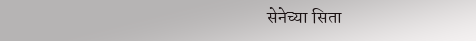सेनेच्या सिता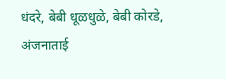धंदरे, बेबी धूळधुळे, बेबी कोरडे, अंजनाताई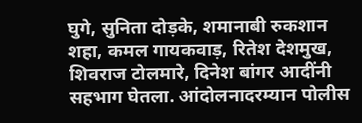घुगे, सुनिता दोड़के, शमानाबी रुकशान शहा, कमल गायकवाड़, रितेश देशमुख, शिवराज टोलमारे, दिनेश बांगर आदींनी सहभाग घेतला. आंदोलनादरम्यान पोलीस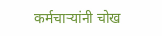कर्मचार्‍यांनी चोख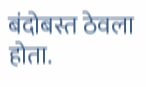बंदोबस्त ठेवला होता.